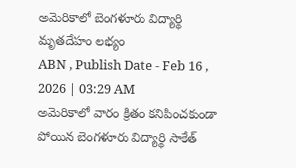అమెరికాలో బెంగళూరు విద్యార్థి మృతదేహం లభ్యం
ABN , Publish Date - Feb 16 , 2026 | 03:29 AM
అమెరికాలో వారం క్రితం కనిపించకుండా పోయిన బెంగళూరు విద్యార్థి సాకేత్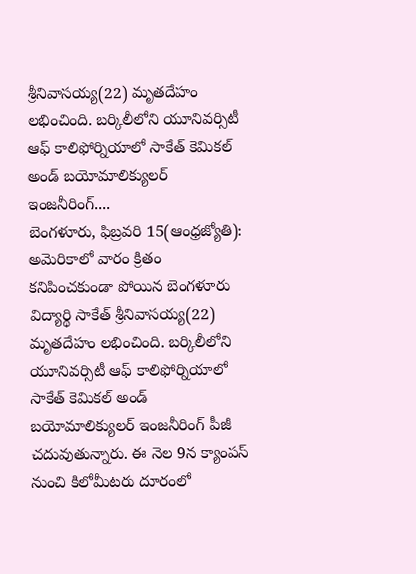శ్రీనివాసయ్య(22) మృతదేహం లభించింది. బర్కిలీలోని యూనివర్సిటీ ఆఫ్ కాలిఫోర్నియాలో సాకేత్ కెమికల్ అండ్ బయోమాలిక్యులర్ ఇంజనీరింగ్....
బెంగళూరు, ఫిబ్రవరి 15(ఆంధ్రజ్యోతి): అమెరికాలో వారం క్రితం కనిపించకుండా పోయిన బెంగళూరు విద్యార్థి సాకేత్ శ్రీనివాసయ్య(22) మృతదేహం లభించింది. బర్కిలీలోని యూనివర్సిటీ ఆఫ్ కాలిఫోర్నియాలో సాకేత్ కెమికల్ అండ్ బయోమాలిక్యులర్ ఇంజనీరింగ్ పీజీ చదువుతున్నారు. ఈ నెల 9న క్యాంపస్ నుంచి కిలోమీటరు దూరంలో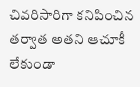చివరిసారిగా కనిపించిన తర్వాత అతని ఆచూకీ లేకుండా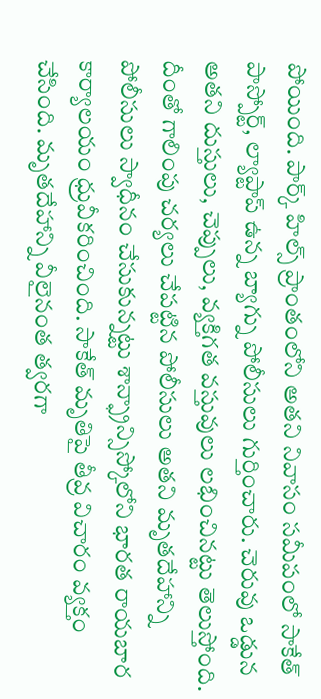పోయింది. పార్క్ హిల్స్ ప్రాంతంలోని అతని నివాసం సమీపంలో సాకేత్ పాస్పోర్ట్, ల్యాప్టాప్ ఉన్న బ్యాగ్ను పోలీసులు గుర్తించారు. చెరువు ఒడ్డున అతని దుస్తులు, చెప్పులు, వ్యక్తిగత వస్తువులు లభించినట్టు తెలుస్తోంది. దీంతో గాలింపు చర్యలు చేపట్టిన పోలీసులు అతని మృతదేహాన్ని పోలీసులు స్వాధీనం చేసుకున్నట్టు శాన్ఫ్రాన్సిస్కోలోని భారత రాయబార కార్యాలయం ధ్రువీకరించింది. సాకేత్ మృతిపై తీవ్ర విచారం వ్యక్తం చేసింది. మృతదేహాన్ని వీలైనంత త్వరగా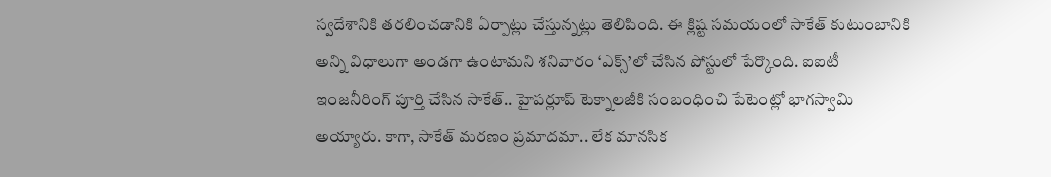స్వదేశానికి తరలించడానికి ఏర్పాట్లు చేస్తున్నట్లు తెలిపింది. ఈ క్లిష్ట సమయంలో సాకేత్ కుటుంబానికి అన్ని విధాలుగా అండగా ఉంటామని శనివారం ‘ఎక్స్’లో చేసిన పోస్టులో పేర్కొంది. ఐఐటీ ఇంజనీరింగ్ పూర్తి చేసిన సాకేత్.. హైపర్లూప్ టెక్నాలజీకి సంబంధించి పేటెంట్లో భాగస్వామి అయ్యారు. కాగా, సాకేత్ మరణం ప్రమాదమా.. లేక మానసిక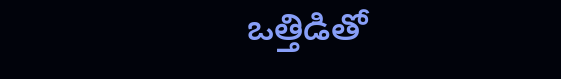ఒత్తిడితో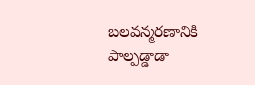బలవన్మరణానికి పాల్పడ్డాడా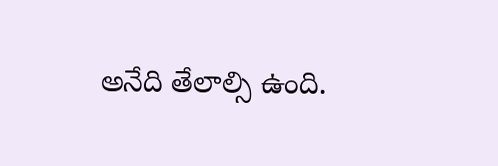అనేది తేలాల్సి ఉంది.